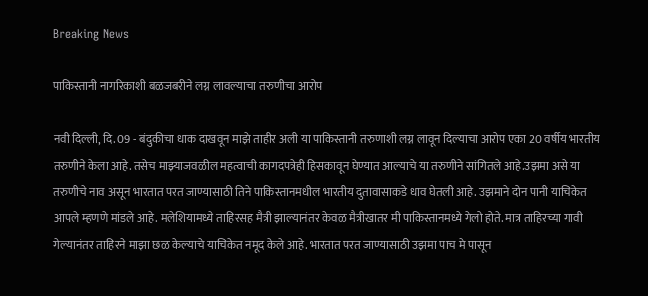Breaking News

पाकिस्तानी नागरिकाशी बळजबरीने लग्न लावल्याचा तरुणीचा आरोप

नवी दिल्ली, दि. 09 - बंदुकीचा धाक दाखवून माझे ताहीर अली या पाकिस्तानी तरुणाशी लग्न लावून दिल्याचा आरोप एका 20 वर्षीय भारतीय तरुणीने केला आहे. तसेच माझ्याजवळील महत्वाची कागदपत्रेही हिसकावून घेण्यात आल्याचे या तरुणीने सांगितले आहे.उझमा असे या तरुणीचे नाव असून भारतात परत जाण्यासाठी तिने पाकिस्तानमधील भारतीय दुतावासाकडे धाव घेतली आहे. उझमाने दोन पानी याचिकेत आपले म्हणणे मांडले आहे. मलेशियामध्ये ताहिरसह मैत्री झाल्यानंतर केवळ मैत्रीखातर मी पाकिस्तानमध्ये गेलो होते. मात्र ताहिरच्या गावी गेल्यानंतर ताहिरने माझा छळ केल्याचे याचिकेत नमूद केले आहे. भारतात परत जाण्यासाठी उझमा पाच मे पासून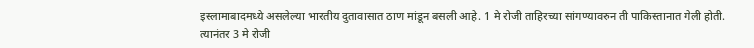इस्लामाबादमध्ये असलेल्या भारतीय दुतावासात ठाण मांडून बसली आहे. 1 मे रोजी ताहिरच्या सांगण्यावरुन ती पाकिस्तानात गेली होती. त्यानंतर 3 मे रोजी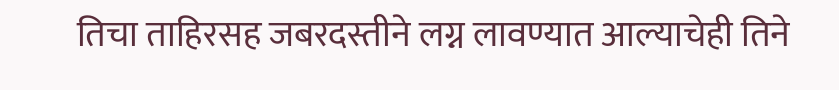तिचा ताहिरसह जबरदस्तीने लग्न लावण्यात आल्याचेही तिने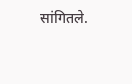सांगितले.